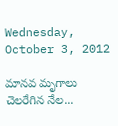Wednesday, October 3, 2012

మానవ మృగాలు చెలరేగిన నేల...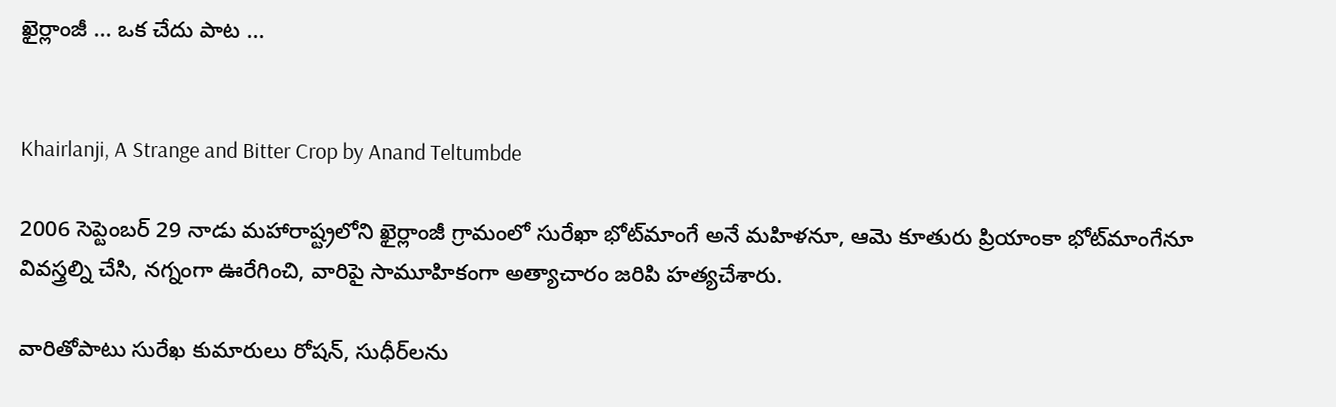ఖైర్లాంజీ ... ఒక చేదు పాట ...


Khairlanji, A Strange and Bitter Crop by Anand Teltumbde

2006 సెప్టెంబర్‌ 29 నాడు మహారాష్ట్రలోని ఖైర్లాంజీ గ్రామంలో సురేఖా భోట్‌మాంగే అనే మహిళనూ, ఆమె కూతురు ప్రియాంకా భోట్‌మాంగేనూ వివస్త్రల్ని చేసి, నగ్నంగా ఊరేగించి, వారిపై సామూహికంగా అత్యాచారం జరిపి హత్యచేశారు.

వారితోపాటు సురేఖ కుమారులు రోషన్‌, సుధీర్‌లను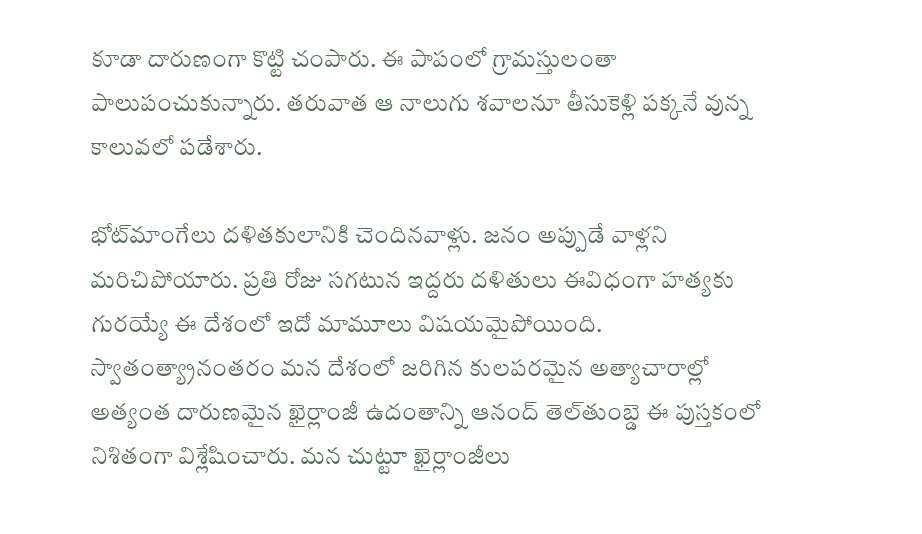కూడా దారుణంగా కొట్టి చంపారు. ఈ పాపంలో గ్రామస్తులంతా పాలుపంచుకున్నారు. తరువాత ఆ నాలుగు శవాలనూ తీసుకెళ్లి పక్కనే వున్న కాలువలో పడేశారు.

భోట్‌మాంగేలు దళితకులానికి చెందినవాళ్లు. జనం అప్పుడే వాళ్లని మరిచిపోయారు. ప్రతి రోజు సగటున ఇద్దరు దళితులు ఈవిధంగా హత్యకు గురయ్యే ఈ దేశంలో ఇదో మామూలు విషయమైపోయింది. స్వాతంత్య్రానంతరం మన దేశంలో జరిగిన కులపరమైన అత్యాచారాల్లో అత్యంత దారుణమైన ఖైర్లాంజీ ఉదంతాన్ని ఆనంద్‌ తెల్‌తుంబ్డె ఈ పుస్తకంలో నిశితంగా విశ్లేషించారు. మన చుట్టూ ఖైర్లాంజీలు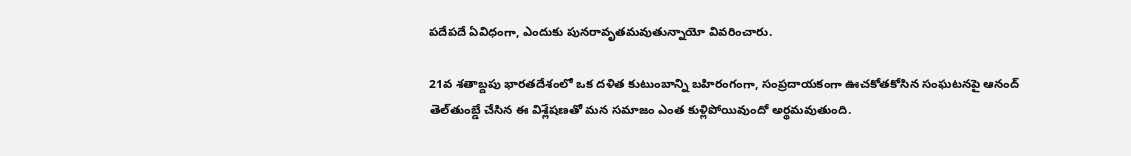పదేపదే ఏవిధంగా, ఎందుకు పునరావృతమవుతున్నాయో వివరించారు.

21వ శతాబ్దపు భారతదేశంలో ఒక దళిత కుటుంబాన్ని బహిరంగంగా, సంప్రదాయకంగా ఊచకోతకోసిన సంఘటనపై ఆనంద్‌ తెల్‌తుంబ్డే చేసిన ఈ విశ్లేషణతో మన సమాజం ఎంత కుళ్లిపోయివుందో అర్థమవుతుంది.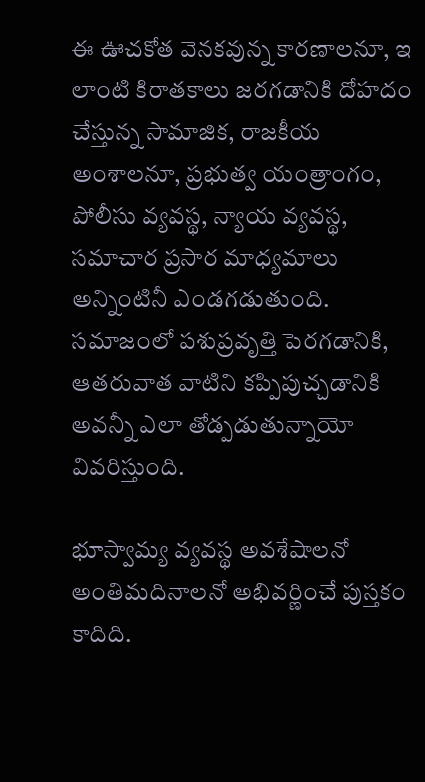ఈ ఊచకోత వెనకవున్న కారణాలనూ, ఇ లాంటి కిరాతకాలు జరగడానికి దోహదం చేస్తున్న సామాజిక, రాజకీయ అంశాలనూ, ప్రభుత్వ యంత్రాంగం, పోలీసు వ్యవస్థ, న్యాయ వ్యవస్థ, సమాచార ప్రసార మాధ్యమాలు అన్నింటినీ ఎండగడుతుంది. సమాజంలో పశుప్రవృత్తి పెరగడానికి, ఆతరువాత వాటిని కప్పిపుచ్చడానికి అవన్నీ ఎలా తోడ్పడుతున్నాయో వివరిస్తుంది.

భూస్వామ్య వ్యవస్థ అవశేషాలనో అంతిమదినాలనో అభివర్ణించే పుస్తకం కాదిది.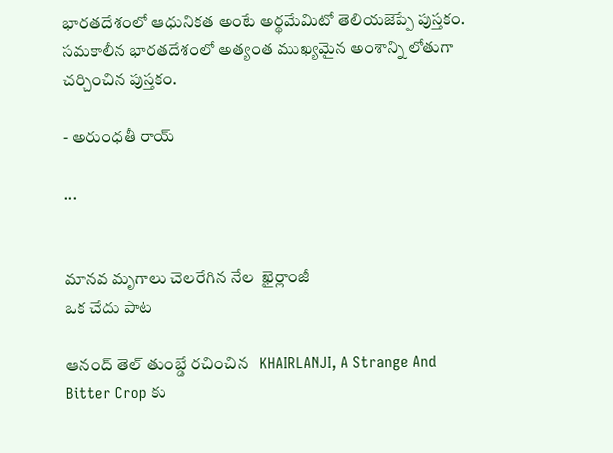భారతదేశంలో ఆధునికత అంటే అర్థమేమిటో తెలియజెప్పే పుస్తకం. సమకాలీన భారతదేశంలో అత్యంత ముఖ్యమైన అంశాన్ని లోతుగా చర్చించిన పుస్తకం.

- అరుంధతీ రాయ్‌

...


మానవ మృగాలు చెలరేగిన నేల  ఖైర్లాంజీ
ఒక చేదు పాట

ఆనంద్ తెల్ తుంబ్డే రచించిన   KHAIRLANJI, A Strange And Bitter Crop కు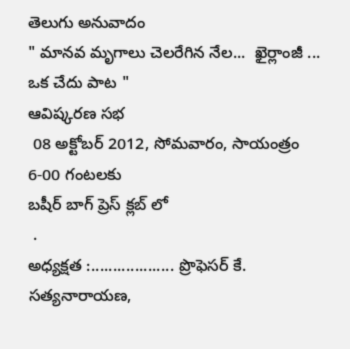తెలుగు అనువాదం
" మానవ మృగాలు చెలరేగిన నేల...  ఖైర్లాంజీ ... ఒక చేదు పాట "
ఆవిష్కరణ సభ
 08 అక్టోబర్ 2012, సోమవారం, సాయంత్రం  6-00 గంటలకు
బషీర్ బాగ్ ప్రెస్ క్లబ్ లో
 .
అధ్యక్షత :................... ప్రొఫెసర్ కే. సత్యనారాయణ,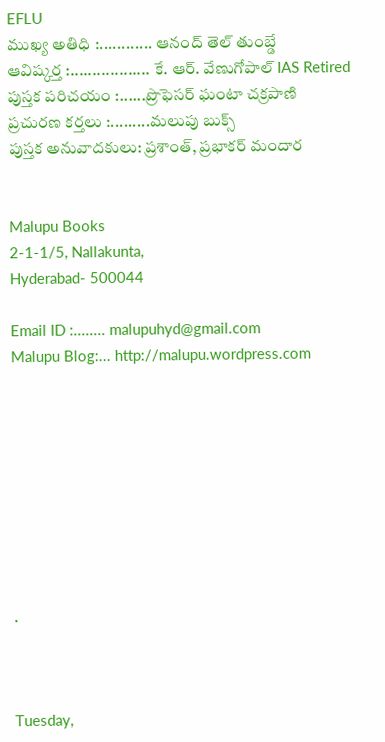EFLU
ముఖ్య అతిధి :............ ఆనంద్ తెల్ తుంబ్డే
ఆవిష్కర్త :.................. కే. ఆర్. వేణుగోపాల్ IAS Retired
పుస్తక పరిచయం :......ప్రొఫెసర్ ఘంటా చక్రపాణి
ప్రచురణ కర్తలు :.........మలుపు బుక్స్
పుస్తక అనువాదకులు: ప్రశాంత్, ప్రభాకర్ మందార


Malupu Books
2-1-1/5, Nallakunta,
Hyderabad- 500044

Email ID :........ malupuhyd@gmail.com
Malupu Blog:... http://malupu.wordpress.com









.



Tuesday,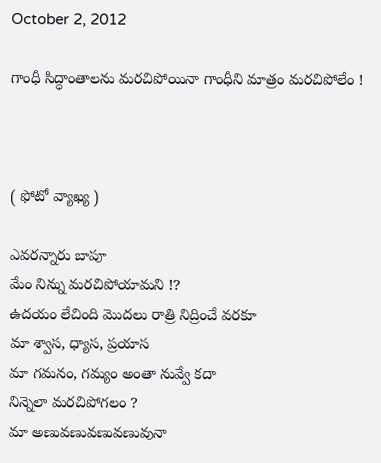October 2, 2012

గాంధీ సిద్ధాంతాలను మరచిపోయినా గాంధీని మాత్రం మరచిపోలేం !



( ఫోటో వ్యాఖ్య )

ఎవరన్నారు బాపూ
మేం నిన్ను మరచిపోయామని !?
ఉదయం లేచింది మొదలు రాత్రి నిద్రించే వరకూ
మా శ్వాస, ధ్యాస, ప్రయాస
మా గమనం, గమ్యం అంతా నువ్వే కదా
నిన్నెలా మరచిపోగలం ?
మా అణువణువణువణువునా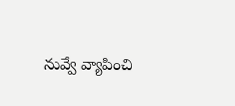నువ్వే వ్యాపించి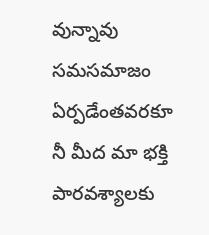వున్నావు
సమసమాజం ఏర్పడేంతవరకూ
నీ మీద మా భక్తి పారవశ్యాలకు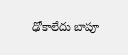ఢోకాలేదు బాపూ